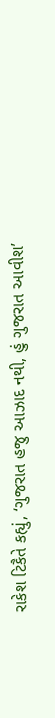રાકેશ ટિકૈતે કહ્યું, ‘ગુજરાત હજુ આઝાદ નથી, હું ગુજરાત આવીશ’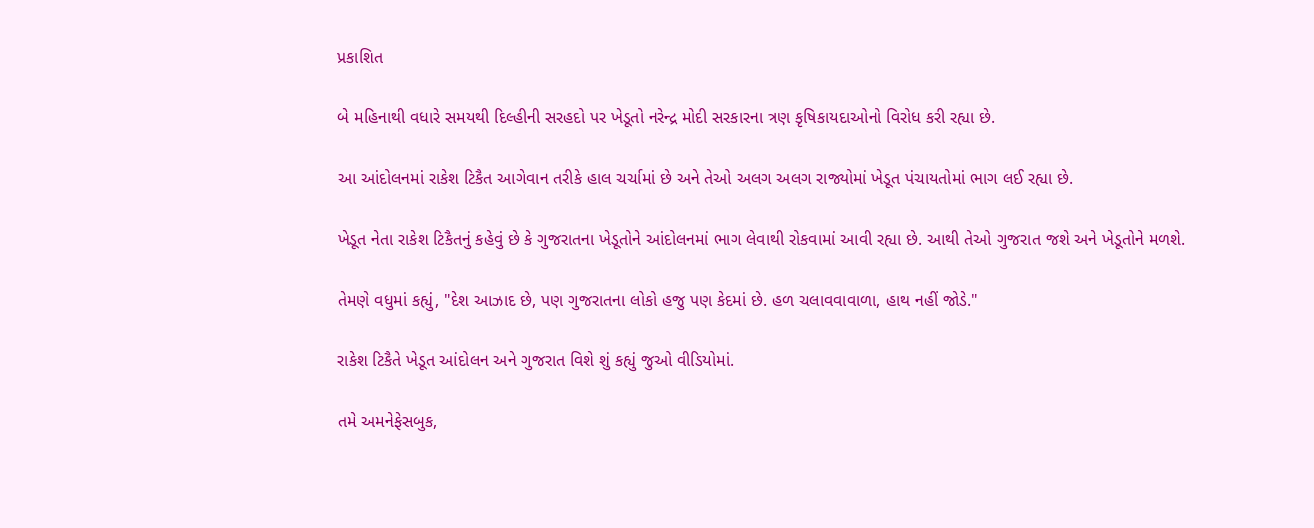પ્રકાશિત

બે મહિનાથી વધારે સમયથી દિલ્હીની સરહદો પર ખેડૂતો નરેન્દ્ર મોદી સરકારના ત્રણ કૃષિકાયદાઓનો વિરોધ કરી રહ્યા છે.

આ આંદોલનમાં રાકેશ ટિકૈત આગેવાન તરીકે હાલ ચર્ચામાં છે અને તેઓ અલગ અલગ રાજ્યોમાં ખેડૂત પંચાયતોમાં ભાગ લઈ રહ્યા છે.

ખેડૂત નેતા રાકેશ ટિકૈતનું કહેવું છે કે ગુજરાતના ખેડૂતોને આંદોલનમાં ભાગ લેવાથી રોકવામાં આવી રહ્યા છે. આથી તેઓ ગુજરાત જશે અને ખેડૂતોને મળશે.

તેમણે વધુમાં કહ્યું, "દેશ આઝાદ છે, પણ ગુજરાતના લોકો હજુ પણ કેદમાં છે. હળ ચલાવવાવાળા, હાથ નહીં જોડે."

રાકેશ ટિકૈતે ખેડૂત આંદોલન અને ગુજરાત વિશે શું કહ્યું જુઓ વીડિયોમાં.

તમે અમનેફેસબુક,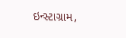ઇન્સ્ટાગ્રામ,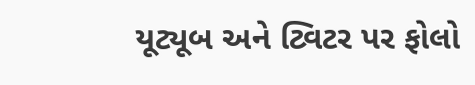યૂટ્યૂબ અને ટ્વિટર પર ફોલો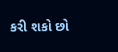કરી શકો છો